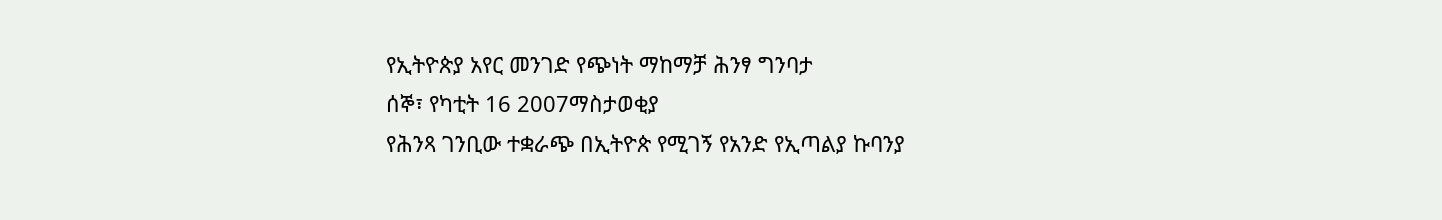የኢትዮጵያ አየር መንገድ የጭነት ማከማቻ ሕንፃ ግንባታ
ሰኞ፣ የካቲት 16 2007ማስታወቂያ
የሕንጻ ገንቢው ተቋራጭ በኢትዮጵ የሚገኝ የአንድ የኢጣልያ ኩባንያ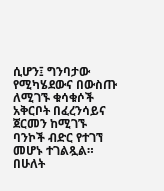ሲሆን፤ ግንባታው የሚካሄደውና በውስጡ ለሚገኙ ቁሳቁሶች አቅርቦት በፈረንሳይና ጀርመን ከሚገኙ ባንኮች ብድር የተገኘ መሆኑ ተገልጿል። በሁለት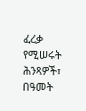ፈረቃ የሚሠሩት ሕንጻዎች፣ በዓመት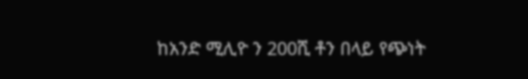ከአንድ ሚሊዮ ን 200ሺ ቶን በላይ የጭነት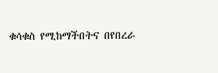ቁሳቁስ የሚከማችበትና በየበረራ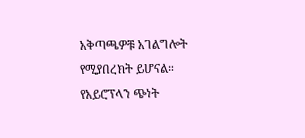አቅጣጫዎቹ አገልግሎት የሚያበረክት ይሆናል። የአይሮፕላን ጭነት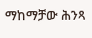ማከማቻው ሕንጻ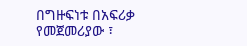በግዙፍነቱ በአፍሪቃ የመጀመሪያው ፣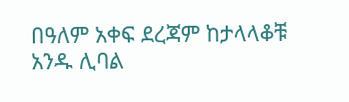በዓለም አቀፍ ደረጃም ከታላላቆቹ አንዱ ሊባል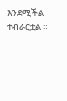እንደሚችል ተብራርቷል ።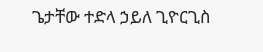ጌታቸው ተድላ ኃይለ ጊዮርጊስ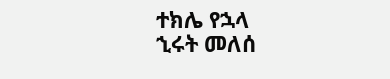ተክሌ የኋላ
ኂሩት መለሰ